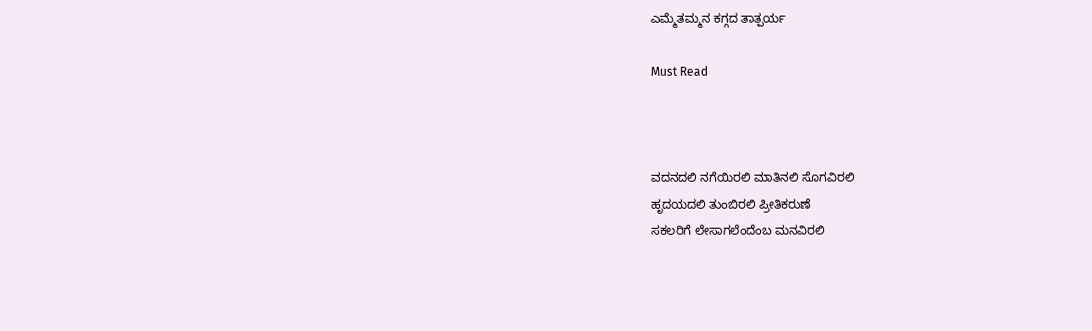ಎಮ್ಮೆತಮ್ಮನ ಕಗ್ಗದ ತಾತ್ಪರ್ಯ

Must Read



ವದನದಲಿ ನಗೆಯಿರಲಿ ಮಾತಿನಲಿ ಸೊಗವಿರಲಿ
ಹೃದಯದಲಿ ತುಂಬಿರಲಿ ಪ್ರೀತಿಕರುಣೆ
ಸಕಲರಿಗೆ ಲೇಸಾಗಲೆಂದೆಂಬ ಮನವಿರಲಿ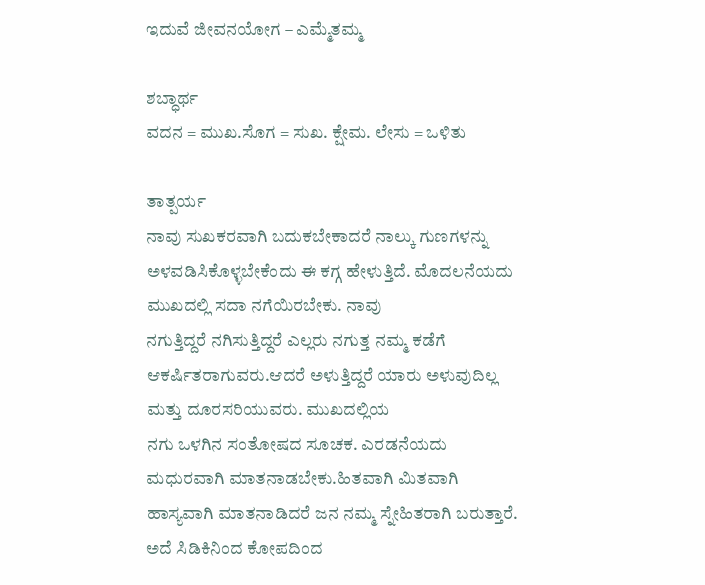ಇದುವೆ ಜೀವನಯೋಗ‌ – ಎಮ್ಮೆತಮ್ಮ

ಶಬ್ಧಾರ್ಥ
ವದನ = ಮುಖ.ಸೊಗ = ಸುಖ. ಕ್ಷೇಮ. ಲೇಸು = ಒಳಿತು

ತಾತ್ಪರ್ಯ
ನಾವು ಸುಖಕರವಾಗಿ ಬದುಕಬೇಕಾದರೆ ನಾಲ್ಕು‌ ಗುಣಗಳನ್ನು
ಅಳವಡಿಸಿಕೊಳ್ಳಬೇಕೆಂದು ಈ‌ ಕಗ್ಗ‌ ಹೇಳುತ್ತಿದೆ. ಮೊದಲನೆಯದು ಮುಖದಲ್ಲಿ ಸದಾ ನಗೆಯಿರಬೇಕು. ನಾವು
ನಗುತ್ತಿದ್ದರೆ ನಗಿಸುತ್ತಿದ್ದರೆ ಎಲ್ಲರು‌ ನಗುತ್ತ ನಮ್ಮ ಕಡೆಗೆ ಆಕರ್ಷಿತರಾಗುವರು.ಆದರೆ ಅಳುತ್ತಿದ್ದರೆ ಯಾರು ಅಳುವುದಿಲ್ಲ ಮತ್ತು ದೂರಸರಿಯುವರು. ಮುಖದಲ್ಲಿಯ
ನಗು ಒಳಗಿನ ಸಂತೋಷದ ಸೂಚಕ. ಎರಡನೆಯದು
ಮಧುರವಾಗಿ ಮಾತನಾಡಬೇಕು.ಹಿತವಾಗಿ‌ ಮಿತವಾಗಿ
ಹಾಸ್ಯವಾಗಿ ಮಾತನಾಡಿದರೆ ಜನ ನಮ್ಮ‌ ಸ್ನೇಹಿತರಾಗಿ ಬರುತ್ತಾರೆ. ಅದೆ ಸಿಡಿಕಿನಿಂದ ಕೋಪದಿಂದ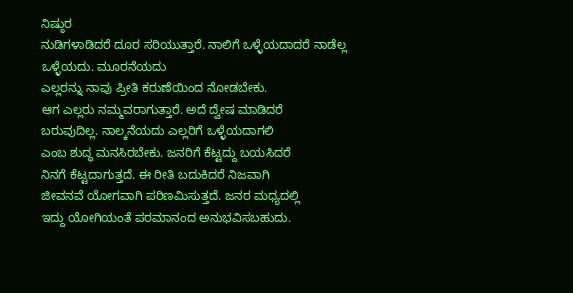ನಿಷ್ಠುರ
ನುಡಿಗಳಾಡಿದರೆ ದೂರ ಸರಿಯುತ್ತಾರೆ. ನಾಲಿಗೆ ಒಳ್ಳೆಯದಾದರೆ ನಾಡೆಲ್ಲ ಒಳ್ಳೆಯದು. ಮೂರನೆಯದು
ಎಲ್ಲರನ್ನು ನಾವು ಪ್ರೀತಿ ಕರುಣೆಯಿಂದ ನೋಡಬೇಕು.
ಆಗ ಎಲ್ಲರು ನಮ್ಮವರಾಗುತ್ತಾರೆ. ಅದೆ ದ್ವೇಷ ಮಾಡಿದರೆ
ಬರುವುದಿಲ್ಲ. ನಾಲ್ಕನೆಯದು‌ ಎಲ್ಲರಿಗೆ ಒಳ್ಳೆಯದಾಗಲಿ
ಎಂಬ ಶುದ್ಧ ಮನಸಿರಬೇಕು. ಜನರಿಗೆ ಕೆಟ್ಟದ್ದು ಬಯಸಿದರೆ
ನಿನಗೆ ಕೆಟ್ಟದಾಗುತ್ತದೆ. ಈ ರೀತಿ ಬದುಕಿದರೆ ನಿಜವಾಗಿ
ಜೀವನವೆ ಯೋಗವಾಗಿ ಪರಿಣಮಿಸುತ್ತದೆ. ಜನರ ಮಧ್ಯದಲ್ಲಿ
ಇದ್ದು ಯೋಗಿಯಂತೆ ಪರಮಾನಂದ ಅನುಭವಿಸಬಹುದು.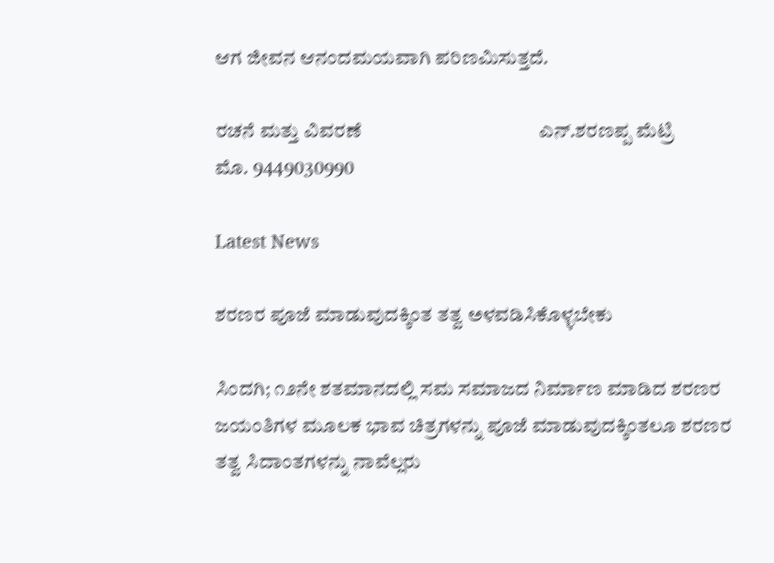ಆಗ ಜೀವನ ಆನಂದಮಯವಾಗಿ ಪರಿಣಮಿಸುತ್ತದೆ.

ರಚನೆ ಮತ್ತು ವಿವರಣೆ                   ‌‌                  ‌‌‌ ಎನ್.ಶರಣಪ್ಪ‌ ಮೆಟ್ರಿ
ಮೊ. 9449030990

Latest News

ಶರಣರ ಪೂಜೆ ಮಾಡುವುದಕ್ಕಿಂತ ತತ್ವ ಅಳವಡಿಸಿಕೊಳ್ಳಬೇಕು

ಸಿಂದಗಿ; ೧೨ನೇ ಶತಮಾನದಲ್ಲಿ ಸಮ ಸಮಾಜದ ನಿರ್ಮಾಣ ಮಾಡಿದ ಶರಣರ ಜಯಂತಿಗಳ ಮೂಲಕ ಭಾವ ಚಿತ್ರಗಳನ್ನು ಪೂಜೆ ಮಾಡುವುದಕ್ಕಿಂತಲೂ ಶರಣರ ತತ್ವ ಸಿದಾಂತಗಳನ್ನು ನಾವೆಲ್ಲರು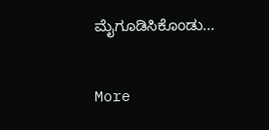ಮೈಗೂಡಿಸಿಕೊಂಡು...

More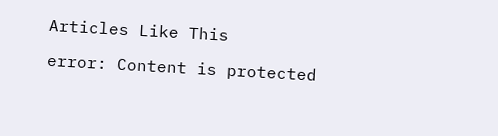Articles Like This

error: Content is protected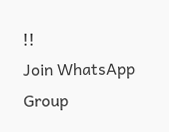!!
Join WhatsApp Group